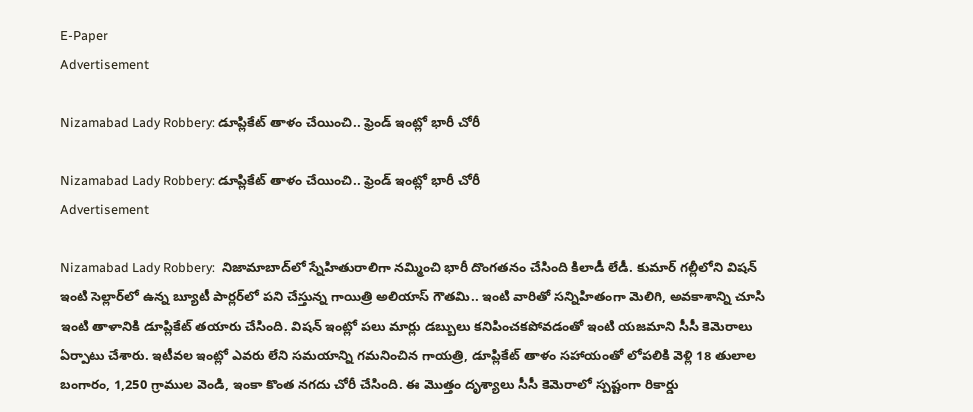E-Paper
Advertisement

Nizamabad Lady Robbery: డూప్లికేట్ తాళం చేయించి.. ఫ్రెండ్ ఇంట్లో భారీ చోరీ

Nizamabad Lady Robbery: డూప్లికేట్ తాళం చేయించి.. ఫ్రెండ్ ఇంట్లో భారీ చోరీ
Advertisement

Nizamabad Lady Robbery:  నిజామాబాద్‌లో స్నేహితురాలిగా నమ్మించి భారీ దొంగతనం చేసింది కిలాడీ లేడీ. కుమార్‌ గల్లీలోని విషన్ ఇంటి సెల్లార్‌లో ఉన్న బ్యూటీ పార్లర్‌లో పని చేస్తున్న గాయిత్రి అలియాస్ గౌతమి.. ఇంటి వారితో సన్నిహితంగా మెలిగి, అవకాశాన్ని చూసి ఇంటి తాళానికి డూప్లికేట్ తయారు చేసింది. విషన్ ఇంట్లో పలు మార్లు డబ్బులు కనిపించకపోవడంతో ఇంటి యజమాని సీసీ కెమెరాలు ఏర్పాటు చేశారు. ఇటీవల ఇంట్లో ఎవరు లేని సమయాన్ని గమనించిన గాయత్రి, డూప్లికేట్ తాళం సహాయంతో లోపలికి వెళ్లి 18 తులాల బంగారం, 1,250 గ్రాముల వెండి, ఇంకా కొంత నగదు చోరీ చేసింది. ఈ మొత్తం దృశ్యాలు సీసీ కెమెరాలో స్పష్టంగా రికార్డు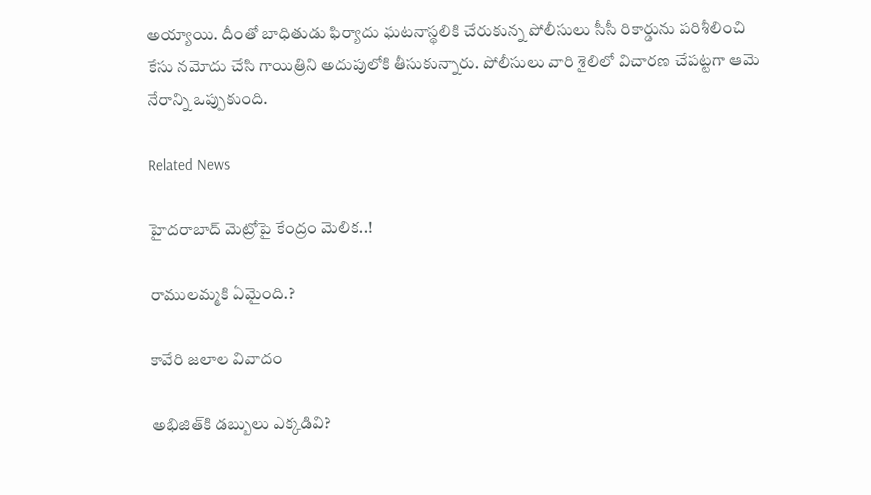అయ్యాయి. దీంతో బాధితుడు ఫిర్యాదు ఘటనాస్థలికి చేరుకున్న పోలీసులు సీసీ రికార్డును పరిశీలించి కేసు నమోదు చేసి గాయిత్రిని అదుపులోకి తీసుకున్నారు. పోలీసులు వారి శైలిలో విచారణ చేపట్టగా ఆమె నేరాన్ని ఒప్పుకుంది.

Related News

హైదరాబాద్ మెట్రోపై కేంద్రం మెలిక..!

రాములమ్మకి ఏమైంది.?

కావేరి జలాల వివాదం

అభిజిత్‌కి డబ్బులు ఎక్కడివి?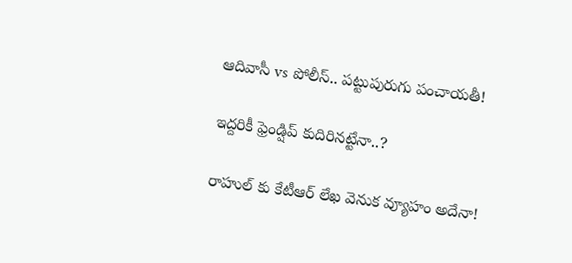ఆదివాసీ vs పోలీస్.. పట్టుపురుగు పంచాయతీ!

ఇద్దరికీ ఫ్రెండ్షిప్ కుదిరినట్టేనా..?

రాహుల్ కు కేటీఆర్ లేఖ వెనుక వ్యూహం అదేనా!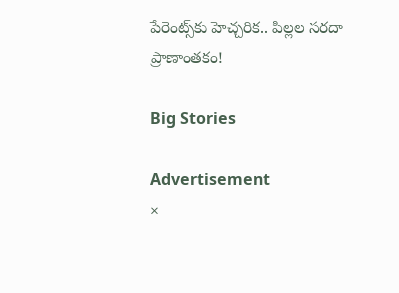పేరెంట్స్‌కు హెచ్చరిక.. పిల్లల సరదా ప్రాణాంతకం!

Big Stories

Advertisement
×